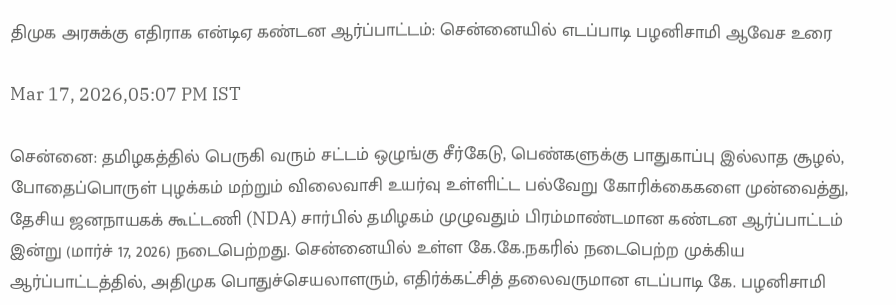திமுக அரசுக்கு எதிராக என்டிஏ கண்டன ஆர்ப்பாட்டம்: சென்னையில் எடப்பாடி பழனிசாமி ஆவேச உரை

Mar 17, 2026,05:07 PM IST

சென்னை: தமிழகத்தில் பெருகி வரும் சட்டம் ஒழுங்கு சீர்கேடு, பெண்களுக்கு பாதுகாப்பு இல்லாத சூழல், போதைப்பொருள் புழக்கம் மற்றும் விலைவாசி உயர்வு உள்ளிட்ட பல்வேறு கோரிக்கைகளை முன்வைத்து, தேசிய ஜனநாயகக் கூட்டணி (NDA) சார்பில் தமிழகம் முழுவதும் பிரம்மாண்டமான கண்டன ஆர்ப்பாட்டம் இன்று (மார்ச் 17, 2026) நடைபெற்றது. சென்னையில் உள்ள கே.கே.நகரில் நடைபெற்ற முக்கிய ஆர்ப்பாட்டத்தில், அதிமுக பொதுச்செயலாளரும், எதிர்க்கட்சித் தலைவருமான எடப்பாடி கே. பழனிசாமி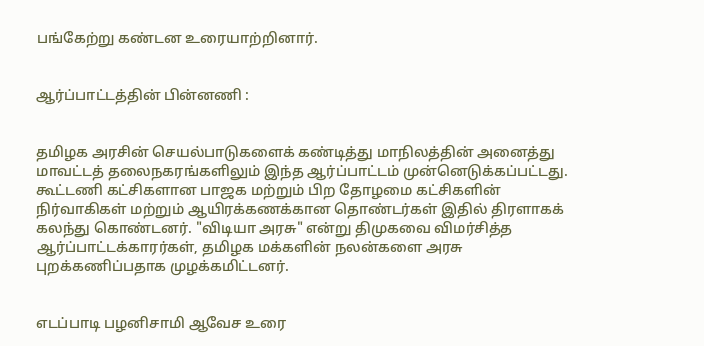பங்கேற்று கண்டன உரையாற்றினார்.


ஆர்ப்பாட்டத்தின் பின்னணி :


தமிழக அரசின் செயல்பாடுகளைக் கண்டித்து மாநிலத்தின் அனைத்து மாவட்டத் தலைநகரங்களிலும் இந்த ஆர்ப்பாட்டம் முன்னெடுக்கப்பட்டது. கூட்டணி கட்சிகளான பாஜக மற்றும் பிற தோழமை கட்சிகளின் நிர்வாகிகள் மற்றும் ஆயிரக்கணக்கான தொண்டர்கள் இதில் திரளாகக் கலந்து கொண்டனர். "விடியா அரசு" என்று திமுகவை விமர்சித்த ஆர்ப்பாட்டக்காரர்கள், தமிழக மக்களின் நலன்களை அரசு புறக்கணிப்பதாக முழக்கமிட்டனர்.


எடப்பாடி பழனிசாமி ஆவேச உரை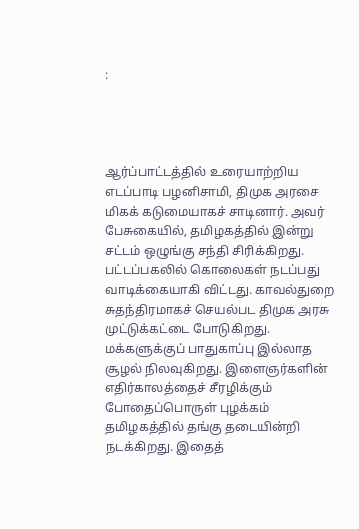:




ஆர்ப்பாட்டத்தில் உரையாற்றிய எடப்பாடி பழனிசாமி, திமுக அரசை மிகக் கடுமையாகச் சாடினார். அவர் பேசுகையில், தமிழகத்தில் இன்று சட்டம் ஒழுங்கு சந்தி சிரிக்கிறது. பட்டப்பகலில் கொலைகள் நடப்பது வாடிக்கையாகி விட்டது. காவல்துறை சுதந்திரமாகச் செயல்பட திமுக அரசு முட்டுக்கட்டை போடுகிறது. மக்களுக்குப் பாதுகாப்பு இல்லாத சூழல் நிலவுகிறது. இளைஞர்களின் எதிர்காலத்தைச் சீரழிக்கும் போதைப்பொருள் புழக்கம் தமிழகத்தில் தங்கு தடையின்றி நடக்கிறது. இதைத்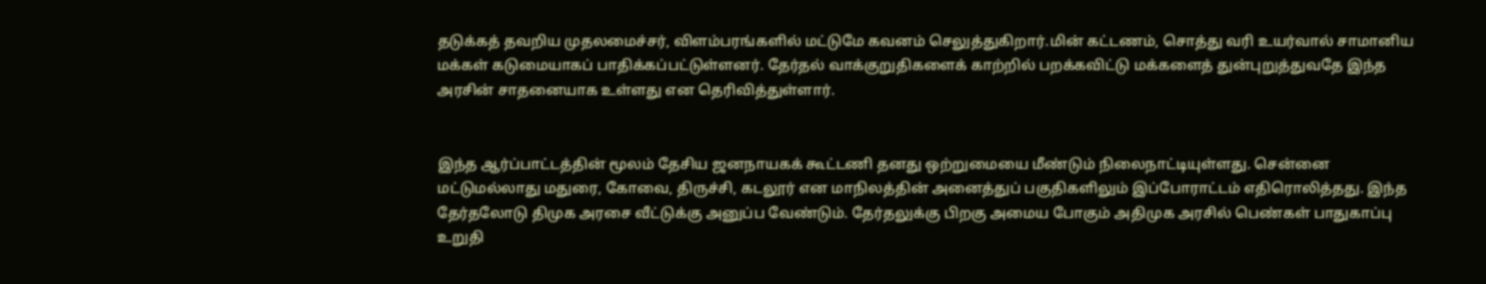தடுக்கத் தவறிய முதலமைச்சர், விளம்பரங்களில் மட்டுமே கவனம் செலுத்துகிறார்.மின் கட்டணம், சொத்து வரி உயர்வால் சாமானிய மக்கள் கடுமையாகப் பாதிக்கப்பட்டுள்ளனர். தேர்தல் வாக்குறுதிகளைக் காற்றில் பறக்கவிட்டு மக்களைத் துன்புறுத்துவதே இந்த அரசின் சாதனையாக உள்ளது என தெரிவித்துள்ளார்.


இந்த ஆர்ப்பாட்டத்தின் மூலம் தேசிய ஜனநாயகக் கூட்டணி தனது ஒற்றுமையை மீண்டும் நிலைநாட்டியுள்ளது. சென்னை மட்டுமல்லாது மதுரை, கோவை, திருச்சி, கடலூர் என மாநிலத்தின் அனைத்துப் பகுதிகளிலும் இப்போராட்டம் எதிரொலித்தது. இந்த தேர்தலோடு திமுக அரசை வீட்டுக்கு அனுப்ப வேண்டும். தேர்தலுக்கு பிறகு அமைய போகும் அதிமுக அரசில் பெண்கள் பாதுகாப்பு உறுதி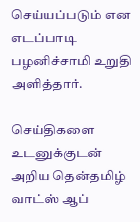செய்யப்படும் என எடப்பாடி பழனிச்சாமி உறுதி அளித்தார்.

செய்திகளை உடனுக்குடன் அறிய தென்தமிழ் வாட்ஸ் ஆப்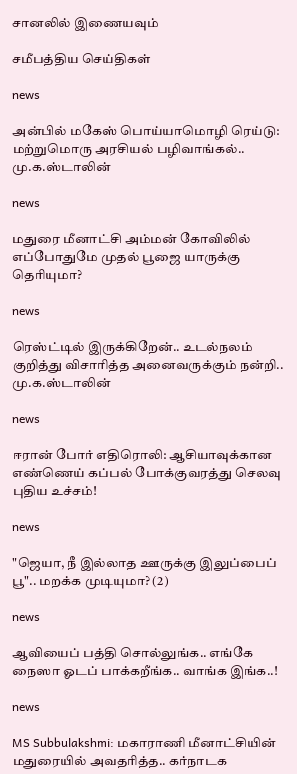சானலில் இணையவும்

சமீபத்திய செய்திகள்

news

அன்பில் மகேஸ் பொய்யாமொழி ரெய்டு: மற்றுமொரு அரசியல் பழிவாங்கல்.. மு.க.ஸ்டாலின்

news

மதுரை மீனாட்சி அம்மன் கோவிலில் எப்போதுமே முதல் பூஜை யாருக்கு தெரியுமா?

news

ரெஸ்ட்டில் இருக்கிறேன்.. உடல்நலம் குறித்து விசாரித்த அனைவருக்கும் நன்றி.. மு.க.ஸ்டாலின்

news

ஈரான் போர் எதிரொலி: ஆசியாவுக்கான எண்ணெய் கப்பல் போக்குவரத்து செலவு புதிய உச்சம்!

news

"ஜெயா, நீ இல்லாத ஊருக்கு இலுப்பைப் பூ".. மறக்க முடியுமா? (2)

news

ஆவியைப் பத்தி சொல்லுங்க.. எங்கே நைஸா ஓடப் பாக்கறீங்க.. வாங்க இங்க..!

news

MS Subbulakshmi: மகாராணி மீனாட்சியின் மதுரையில் அவதரித்த.. கர்நாடக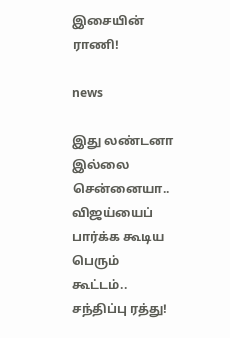இசையின் ராணி!

news

இது லண்டனா இல்லை சென்னையா.. விஜய்யைப் பார்க்க கூடிய பெரும் கூட்டம்.. சந்திப்பு ரத்து!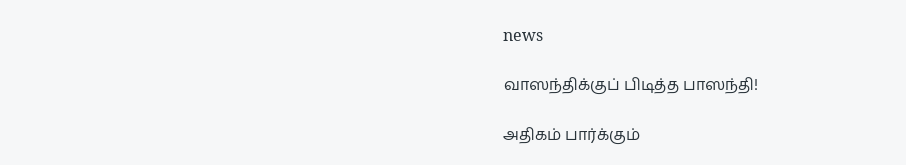news

வாஸந்திக்குப் பிடித்த பாஸந்தி!

அதிகம் பார்க்கும்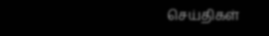செய்திகள்